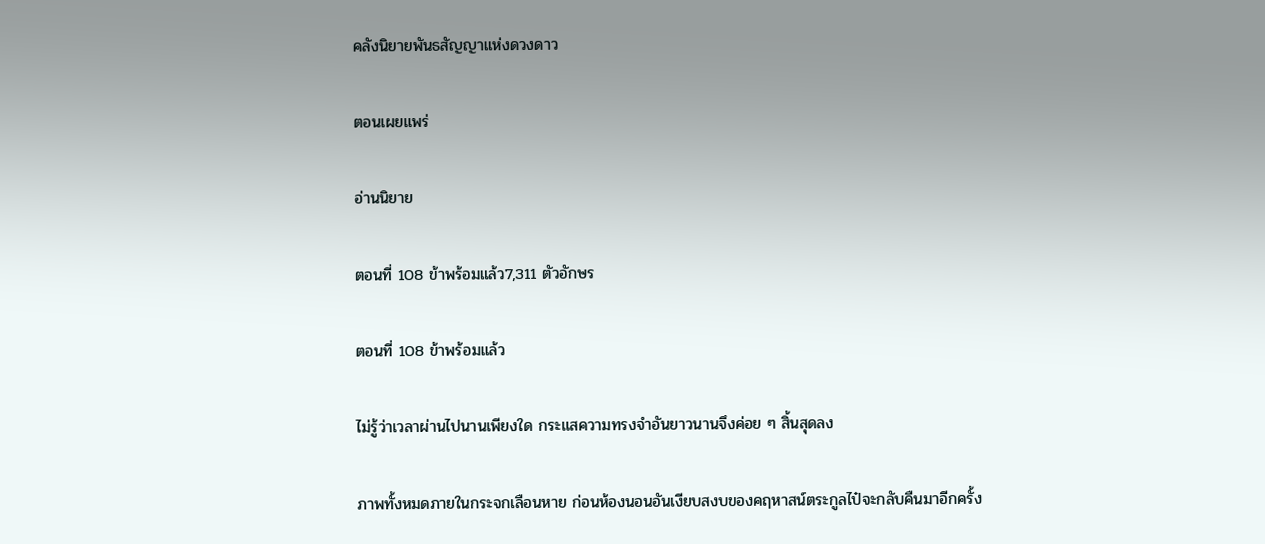คลังนิยายพันธสัญญาแห่งดวงดาว

ตอนเผยแพร่

อ่านนิยาย

ตอนที่ 108 ข้าพร้อมแล้ว7,311 ตัวอักษร

ตอนที่ 108 ข้าพร้อมแล้ว

ไม่รู้ว่าเวลาผ่านไปนานเพียงใด กระแสความทรงจำอันยาวนานจึงค่อย ๆ สิ้นสุดลง

ภาพทั้งหมดภายในกระจกเลือนหาย ก่อนห้องนอนอันเงียบสงบของคฤหาสน์ตระกูลไป๋จะกลับคืนมาอีกครั้ง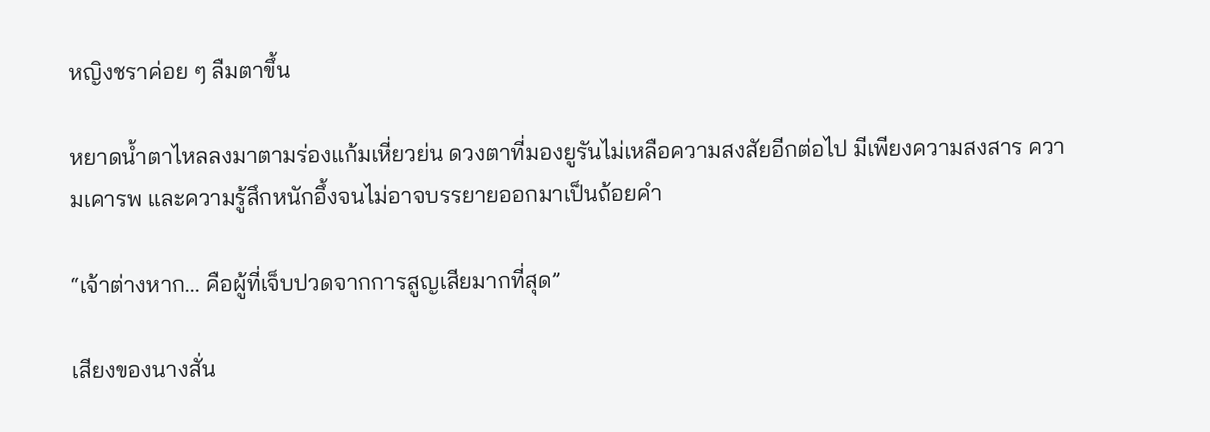หญิงชราค่อย ๆ ลืมตาขึ้น

หยาดน้ำตาไหลลงมาตามร่องแก้มเหี่ยวย่น ดวงตาที่มองยูรันไม่เหลือความสงสัยอีกต่อไป มีเพียงความสงสาร ความเคารพ และความรู้สึกหนักอึ้งจนไม่อาจบรรยายออกมาเป็นถ้อยคำ

“เจ้าต่างหาก... คือผู้ที่เจ็บปวดจากการสูญเสียมากที่สุด”

เสียงของนางสั่น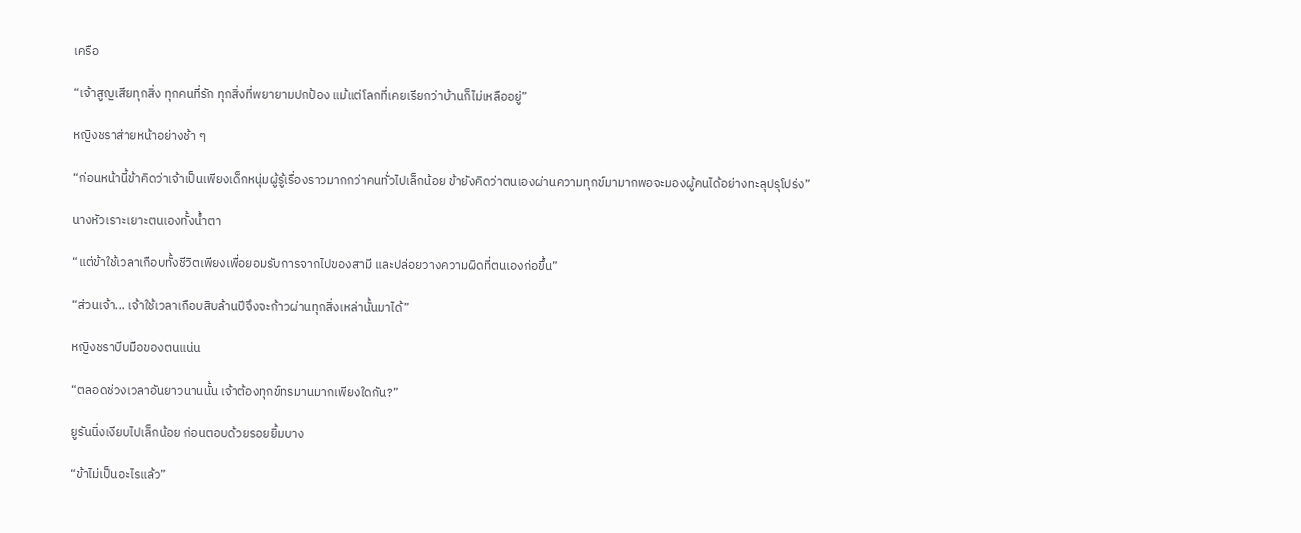เครือ

“เจ้าสูญเสียทุกสิ่ง ทุกคนที่รัก ทุกสิ่งที่พยายามปกป้อง แม้แต่โลกที่เคยเรียกว่าบ้านก็ไม่เหลืออยู่”

หญิงชราส่ายหน้าอย่างช้า ๆ

“ก่อนหน้านี้ข้าคิดว่าเจ้าเป็นเพียงเด็กหนุ่มผู้รู้เรื่องราวมากกว่าคนทั่วไปเล็กน้อย ข้ายังคิดว่าตนเองผ่านความทุกข์มามากพอจะมองผู้คนได้อย่างทะลุปรุโปร่ง”

นางหัวเราะเยาะตนเองทั้งน้ำตา

“แต่ข้าใช้เวลาเกือบทั้งชีวิตเพียงเพื่อยอมรับการจากไปของสามี และปล่อยวางความผิดที่ตนเองก่อขึ้น”

“ส่วนเจ้า... เจ้าใช้เวลาเกือบสิบล้านปีจึงจะก้าวผ่านทุกสิ่งเหล่านั้นมาได้”

หญิงชราบีบมือของตนแน่น

“ตลอดช่วงเวลาอันยาวนานนั้น เจ้าต้องทุกข์ทรมานมากเพียงใดกัน?”

ยูรันนิ่งเงียบไปเล็กน้อย ก่อนตอบด้วยรอยยิ้มบาง

“ข้าไม่เป็นอะไรแล้ว”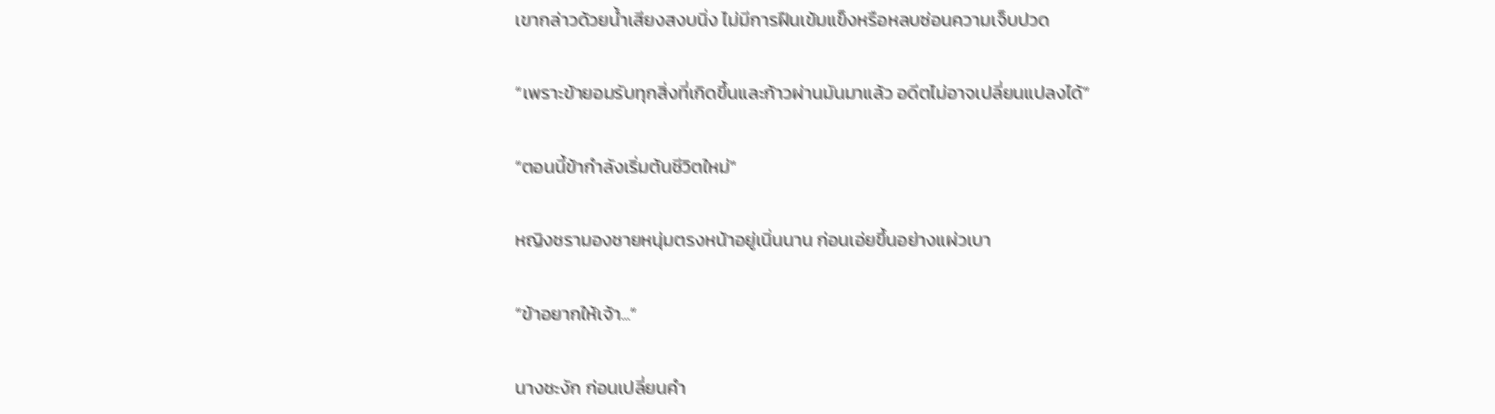เขากล่าวด้วยน้ำเสียงสงบนิ่ง ไม่มีการฝืนเข้มแข็งหรือหลบซ่อนความเจ็บปวด

“เพราะข้ายอมรับทุกสิ่งที่เกิดขึ้นและก้าวผ่านมันมาแล้ว อดีตไม่อาจเปลี่ยนแปลงได้”

“ตอนนี้ข้ากำลังเริ่มต้นชีวิตใหม่"

หญิงชรามองชายหนุ่มตรงหน้าอยู่เนิ่นนาน ก่อนเอ่ยขึ้นอย่างแผ่วเบา

“ข้าอยากให้เจ้า...”

นางชะงัก ก่อนเปลี่ยนคำ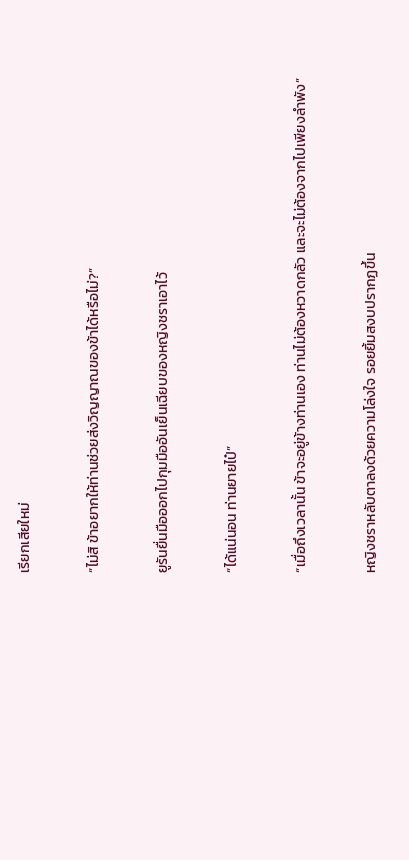เรียกเสียใหม่

“ไม่สิ ข้าอยากให้ท่านช่วยส่งวิญญาณของข้าได้หรือไม่?”

ยูรันยื่นมือออกไปกุมมืออันเย็นเฉียบของหญิงชราเอาไว้

“ได้แน่นอน ท่านยายไป๋”

“เมื่อถึงเวลานั้น ข้าจะอยู่ข้างท่านเอง ท่านไม่ต้องหวาดกลัว และจะไม่ต้องจากไปเพียงลำพัง”

หญิงชราหลับตาลงด้วยความโล่งใจ รอยยิ้มสงบปรากฏขึ้น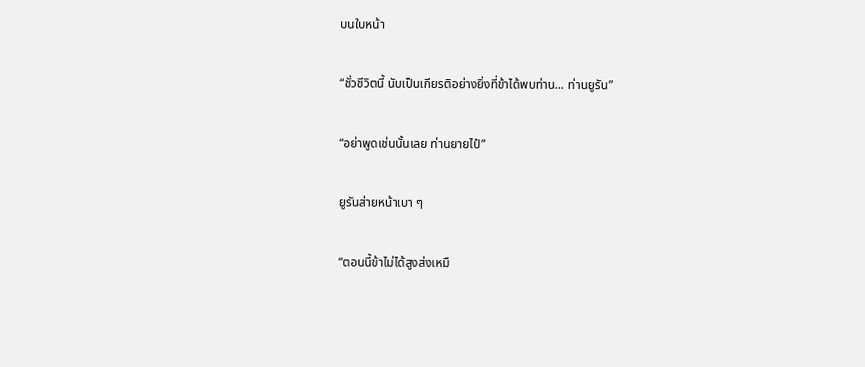บนใบหน้า

“ชั่วชีวิตนี้ นับเป็นเกียรติอย่างยิ่งที่ข้าได้พบท่าน... ท่านยูรัน”

“อย่าพูดเช่นนั้นเลย ท่านยายไป๋”

ยูรันส่ายหน้าเบา ๆ

“ตอนนี้ข้าไม่ได้สูงส่งเหมื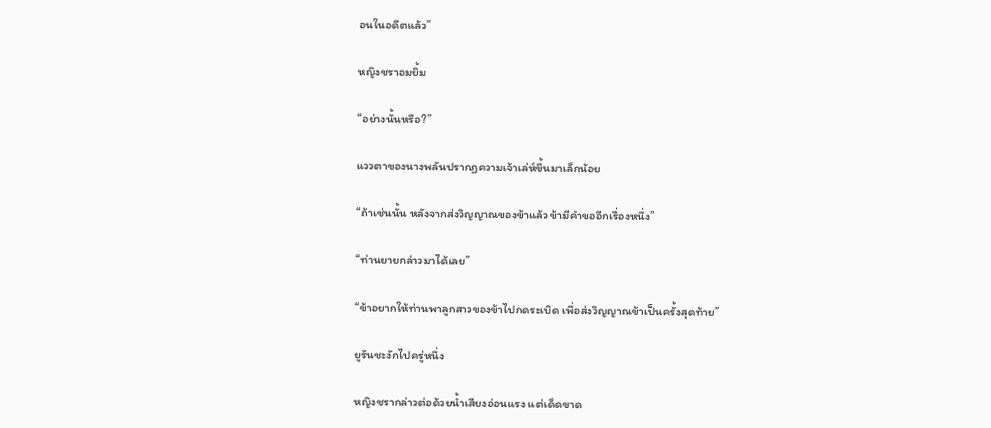อนในอดีตแล้ว”

หญิงชราอมยิ้ม

“อย่างนั้นหรือ?”

แววตาของนางพลันปรากฏความเจ้าเล่ห์ขึ้นมาเล็กน้อย

“ถ้าเช่นนั้น หลังจากส่งวิญญาณของข้าแล้ว ข้ามีคำขออีกเรื่องหนึ่ง”

“ท่านยายกล่าวมาได้เลย”

“ข้าอยากให้ท่านพาลูกสาวของข้าไปกดระเบิด เพื่อส่งวิญญาณข้าเป็นครั้งสุดท้าย”

ยูรันชะงักไปครู่หนึ่ง

หญิงชรากล่าวต่อด้วยน้ำเสียงอ่อนแรง แต่เด็ดขาด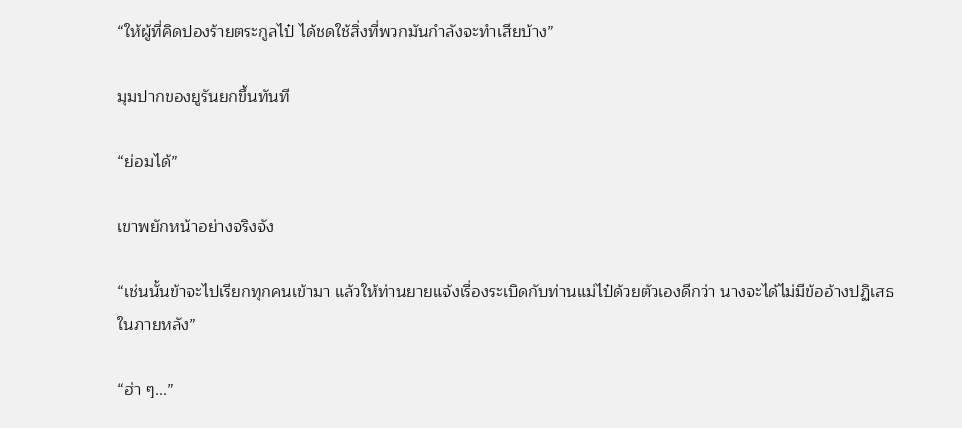“ให้ผู้ที่คิดปองร้ายตระกูลไป๋ ได้ชดใช้สิ่งที่พวกมันกำลังจะทำเสียบ้าง”

มุมปากของยูรันยกขึ้นทันที

“ย่อมได้”

เขาพยักหน้าอย่างจริงจัง

“เช่นนั้นข้าจะไปเรียกทุกคนเข้ามา แล้วให้ท่านยายแจ้งเรื่องระเบิดกับท่านแม่ไป๋ด้วยตัวเองดีกว่า นางจะได้ไม่มีข้ออ้างปฏิเสธในภายหลัง”

“ฮ่า ๆ...”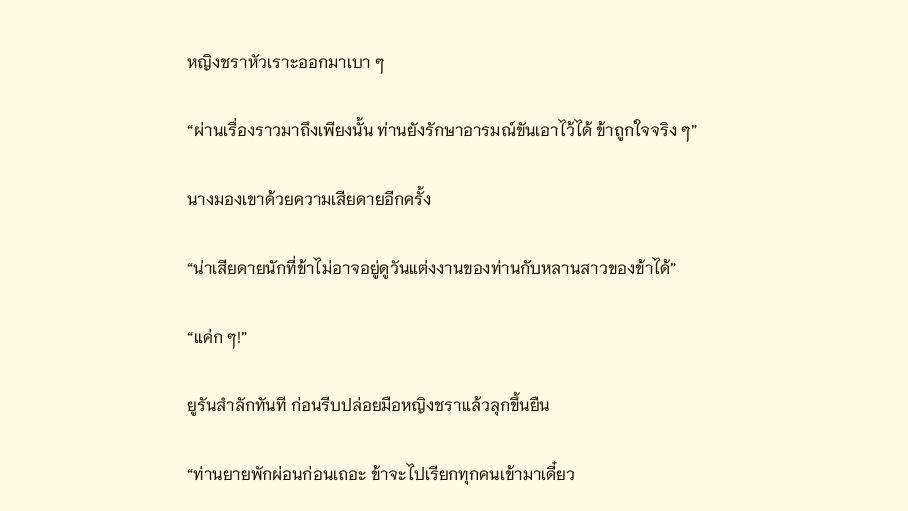หญิงชราหัวเราะออกมาเบา ๆ

“ผ่านเรื่องราวมาถึงเพียงนั้น ท่านยังรักษาอารมณ์ขันเอาไว้ได้ ข้าถูกใจจริง ๆ”

นางมองเขาด้วยความเสียดายอีกครั้ง

“น่าเสียดายนักที่ข้าไม่อาจอยู่ดูวันแต่งงานของท่านกับหลานสาวของข้าได้”

“แค่ก ๆ!”

ยูรันสำลักทันที ก่อนรีบปล่อยมือหญิงชราแล้วลุกขึ้นยืน

“ท่านยายพักผ่อนก่อนเถอะ ข้าจะไปเรียกทุกคนเข้ามาเดี๋ยว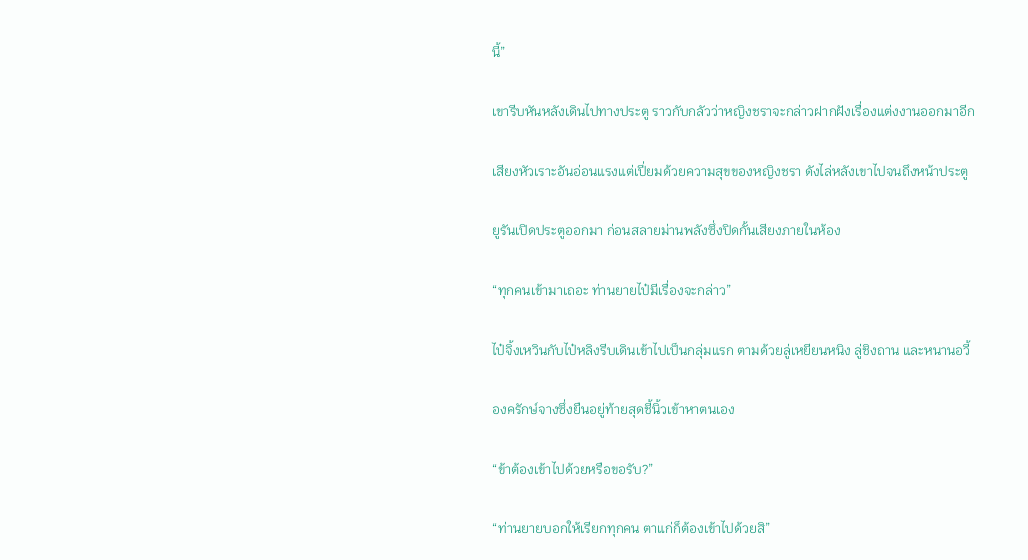นี้”

เขารีบหันหลังเดินไปทางประตู ราวกับกลัวว่าหญิงชราจะกล่าวฝากฝังเรื่องแต่งงานออกมาอีก

เสียงหัวเราะอันอ่อนแรงแต่เปี่ยมด้วยความสุขของหญิงชรา ดังไล่หลังเขาไปจนถึงหน้าประตู

ยูรันเปิดประตูออกมา ก่อนสลายม่านพลังซึ่งปิดกั้นเสียงภายในห้อง

“ทุกคนเข้ามาเถอะ ท่านยายไป๋มีเรื่องจะกล่าว”

ไป๋จิ้งเหวินกับไป๋หลิงรีบเดินเข้าไปเป็นกลุ่มแรก ตามด้วยลู่เหยียนหนิง ลู่ชิงถาน และหนานอวี้

องครักษ์จางซึ่งยืนอยู่ท้ายสุดชี้นิ้วเข้าหาตนเอง

“ข้าต้องเข้าไปด้วยหรือขอรับ?”

“ท่านยายบอกให้เรียกทุกคน ตาแก่ก็ต้องเข้าไปด้วยสิ”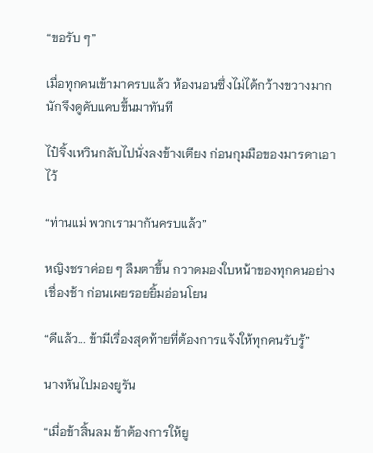“ขอรับ ๆ”

เมื่อทุกคนเข้ามาครบแล้ว ห้องนอนซึ่งไม่ได้กว้างขวางมากนักจึงดูคับแคบขึ้นมาทันที

ไป๋จิ้งเหวินกลับไปนั่งลงข้างเตียง ก่อนกุมมือของมารดาเอาไว้

“ท่านแม่ พวกเรามากันครบแล้ว”

หญิงชราค่อย ๆ ลืมตาขึ้น กวาดมองใบหน้าของทุกคนอย่างเชื่องช้า ก่อนเผยรอยยิ้มอ่อนโยน

“ดีแล้ว... ข้ามีเรื่องสุดท้ายที่ต้องการแจ้งให้ทุกคนรับรู้”

นางหันไปมองยูรัน

“เมื่อข้าสิ้นลม ข้าต้องการให้ยู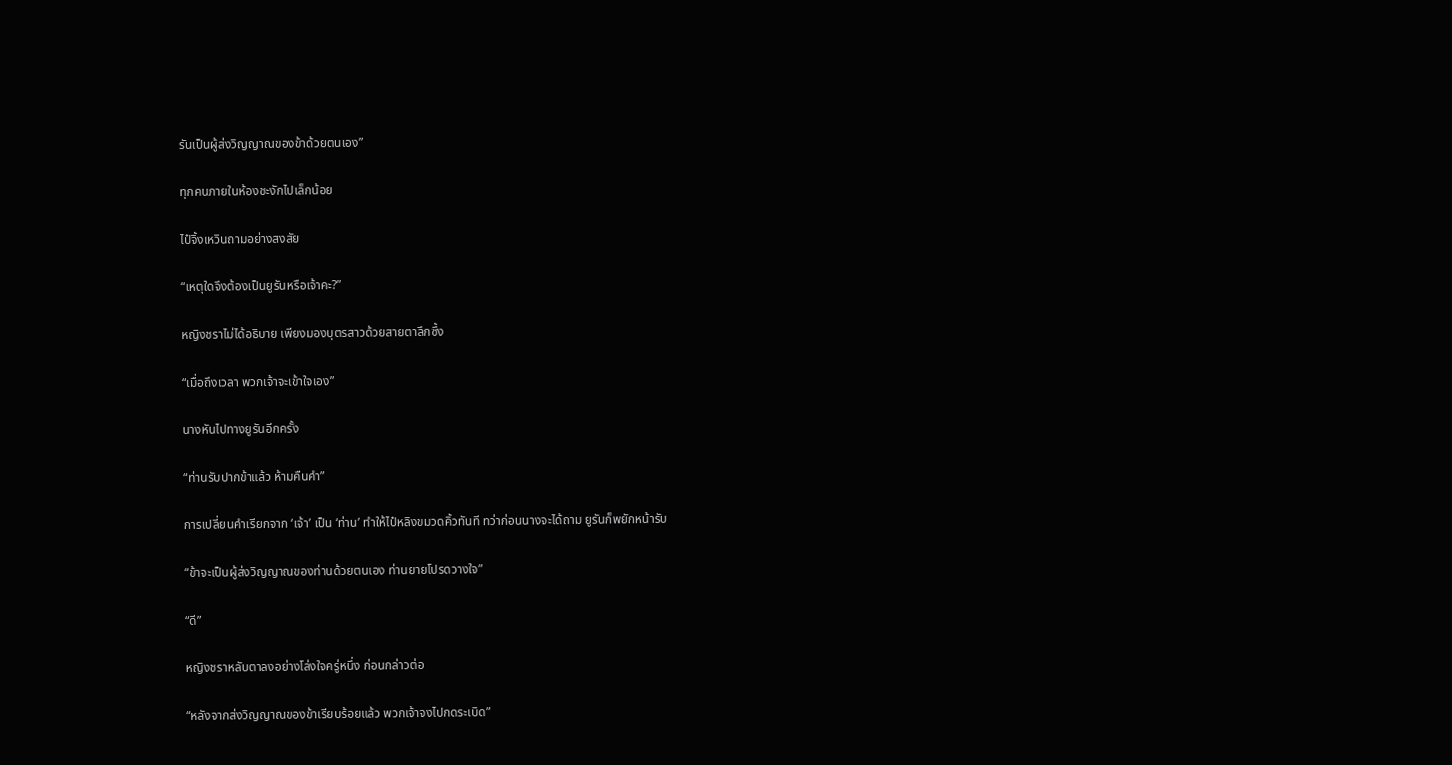รันเป็นผู้ส่งวิญญาณของข้าด้วยตนเอง”

ทุกคนภายในห้องชะงักไปเล็กน้อย

ไป๋จิ้งเหวินถามอย่างสงสัย

“เหตุใดจึงต้องเป็นยูรันหรือเจ้าคะ?”

หญิงชราไม่ได้อธิบาย เพียงมองบุตรสาวด้วยสายตาลึกซึ้ง

“เมื่อถึงเวลา พวกเจ้าจะเข้าใจเอง”

นางหันไปทางยูรันอีกครั้ง

“ท่านรับปากข้าแล้ว ห้ามคืนคำ”

การเปลี่ยนคำเรียกจาก ‘เจ้า’ เป็น ‘ท่าน’ ทำให้ไป๋หลิงขมวดคิ้วทันที ทว่าก่อนนางจะได้ถาม ยูรันก็พยักหน้ารับ

“ข้าจะเป็นผู้ส่งวิญญาณของท่านด้วยตนเอง ท่านยายโปรดวางใจ”

“ดี”

หญิงชราหลับตาลงอย่างโล่งใจครู่หนึ่ง ก่อนกล่าวต่อ

“หลังจากส่งวิญญาณของข้าเรียบร้อยแล้ว พวกเจ้าจงไปกดระเบิด”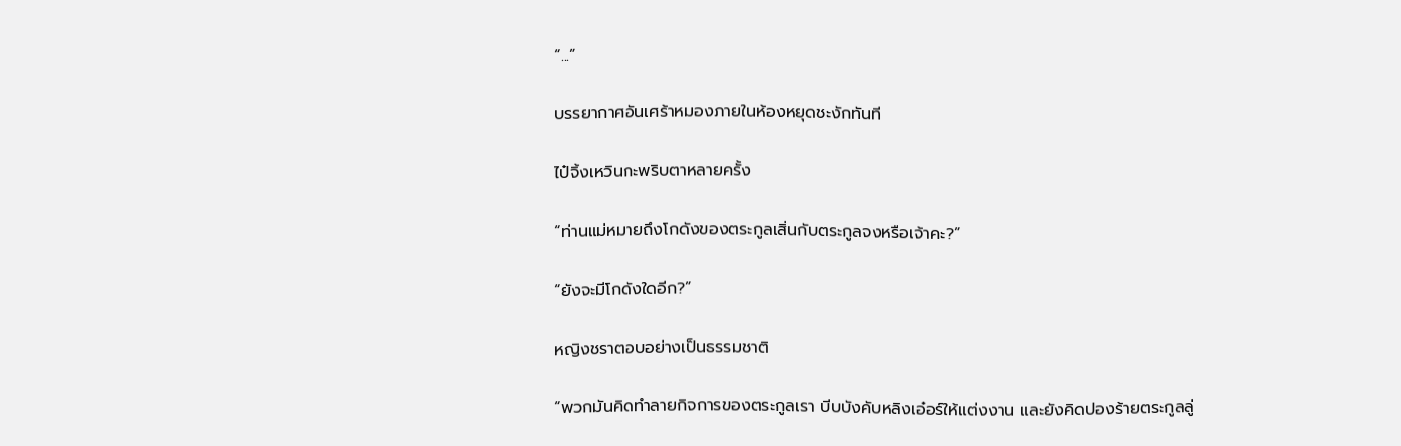“...”

บรรยากาศอันเศร้าหมองภายในห้องหยุดชะงักทันที

ไป๋จิ้งเหวินกะพริบตาหลายครั้ง

“ท่านแม่หมายถึงโกดังของตระกูลเสิ่นกับตระกูลจงหรือเจ้าคะ?”

“ยังจะมีโกดังใดอีก?”

หญิงชราตอบอย่างเป็นธรรมชาติ

“พวกมันคิดทำลายกิจการของตระกูลเรา บีบบังคับหลิงเอ๋อร์ให้แต่งงาน และยังคิดปองร้ายตระกูลลู่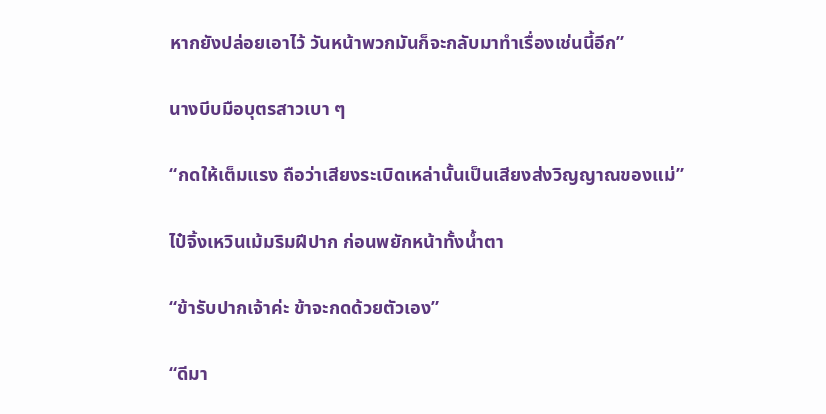หากยังปล่อยเอาไว้ วันหน้าพวกมันก็จะกลับมาทำเรื่องเช่นนี้อีก”

นางบีบมือบุตรสาวเบา ๆ

“กดให้เต็มแรง ถือว่าเสียงระเบิดเหล่านั้นเป็นเสียงส่งวิญญาณของแม่”

ไป๋จิ้งเหวินเม้มริมฝีปาก ก่อนพยักหน้าทั้งน้ำตา

“ข้ารับปากเจ้าค่ะ ข้าจะกดด้วยตัวเอง”

“ดีมา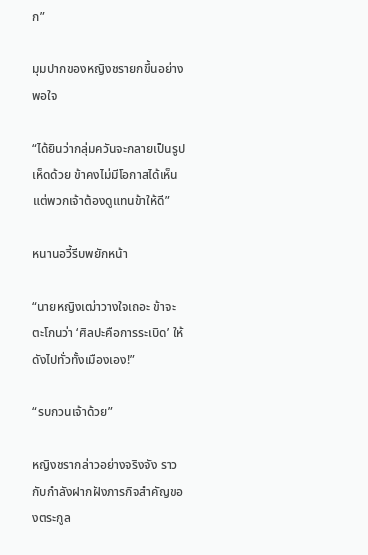ก”

มุมปากของหญิงชรายกขึ้นอย่างพอใจ

“ได้ยินว่ากลุ่มควันจะกลายเป็นรูปเห็ดด้วย ข้าคงไม่มีโอกาสได้เห็น แต่พวกเจ้าต้องดูแทนข้าให้ดี”

หนานอวี้รีบพยักหน้า

“นายหญิงเฒ่าวางใจเถอะ ข้าจะตะโกนว่า ‘ศิลปะคือการระเบิด’ ให้ดังไปทั่วทั้งเมืองเอง!”

“รบกวนเจ้าด้วย”

หญิงชรากล่าวอย่างจริงจัง ราวกับกำลังฝากฝังภารกิจสำคัญของตระกูล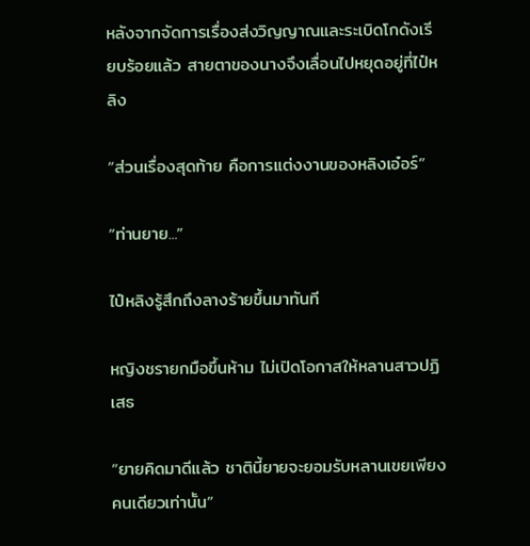หลังจากจัดการเรื่องส่งวิญญาณและระเบิดโกดังเรียบร้อยแล้ว สายตาของนางจึงเลื่อนไปหยุดอยู่ที่ไป๋หลิง

“ส่วนเรื่องสุดท้าย คือการแต่งงานของหลิงเอ๋อร์”

“ท่านยาย...”

ไป๋หลิงรู้สึกถึงลางร้ายขึ้นมาทันที

หญิงชรายกมือขึ้นห้าม ไม่เปิดโอกาสให้หลานสาวปฏิเสธ

“ยายคิดมาดีแล้ว ชาตินี้ยายจะยอมรับหลานเขยเพียงคนเดียวเท่านั้น”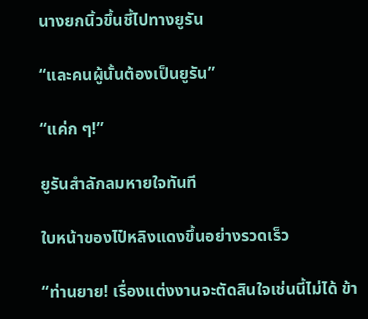นางยกนิ้วขึ้นชี้ไปทางยูรัน

“และคนผู้นั้นต้องเป็นยูรัน”

“แค่ก ๆ!”

ยูรันสำลักลมหายใจทันที

ใบหน้าของไป๋หลิงแดงขึ้นอย่างรวดเร็ว

“ท่านยาย! เรื่องแต่งงานจะตัดสินใจเช่นนี้ไม่ได้ ข้า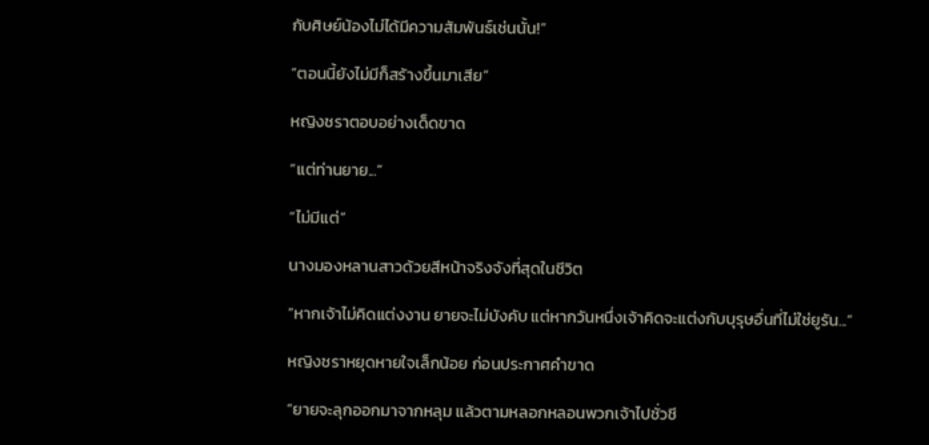กับศิษย์น้องไม่ได้มีความสัมพันธ์เช่นนั้น!”

“ตอนนี้ยังไม่มีก็สร้างขึ้นมาเสีย”

หญิงชราตอบอย่างเด็ดขาด

“แต่ท่านยาย...”

“ไม่มีแต่”

นางมองหลานสาวด้วยสีหน้าจริงจังที่สุดในชีวิต

“หากเจ้าไม่คิดแต่งงาน ยายจะไม่บังคับ แต่หากวันหนึ่งเจ้าคิดจะแต่งกับบุรุษอื่นที่ไม่ใช่ยูรัน...”

หญิงชราหยุดหายใจเล็กน้อย ก่อนประกาศคำขาด

“ยายจะลุกออกมาจากหลุม แล้วตามหลอกหลอนพวกเจ้าไปชั่วชี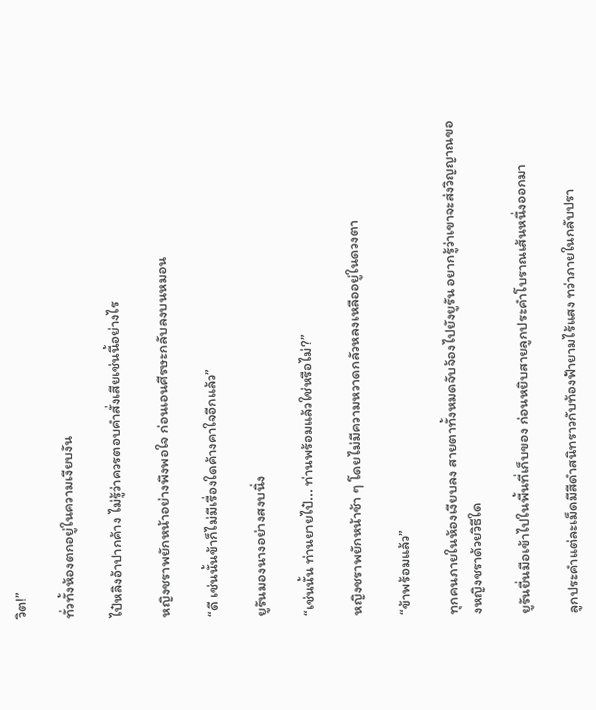วิต!”

ทั่วทั้งห้องตกอยู่ในความเงียบงัน

ไป๋หลิงอ้าปากค้าง ไม่รู้ว่าควรตอบคำสั่งเสียเช่นนี้อย่างไร

หญิงชราพยักหน้าอย่างพึงพอใจ ก่อนเอนศีรษะกลับลงบนหมอน

“ดี เช่นนั้นข้าก็ไม่มีเรื่องใดค้างคาใจอีกแล้ว”

ยูรันมองนางอย่างสงบนิ่ง

“เช่นนั้น ท่านยายไป๋... ท่านพร้อมแล้วใช่หรือไม่?”

หญิงชราพยักหน้าช้า ๆ โดยไม่มีความหวาดกลัวหลงเหลืออยู่ในดวงตา

“ข้าพร้อมแล้ว”

ทุกคนภายในห้องเงียบลง สายตาทั้งหมดจับจ้องไปยังยูรัน อยากรู้ว่าเขาจะส่งวิญญาณของหญิงชราด้วยวิธีใด

ยูรันยื่นมือเข้าไปในพื้นที่เก็บของ ก่อนหยิบสายลูกประคำโบราณเส้นหนึ่งออกมา

ลูกประคำแต่ละเม็ดมีสีดำสนิทราวกับท้องฟ้ายามไร้แสง ทว่าภายในกลับปรา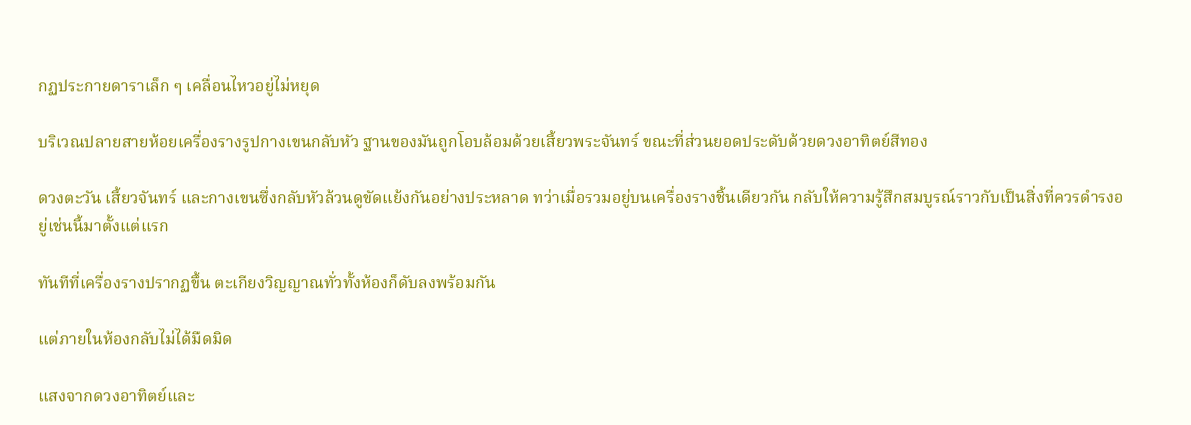กฏประกายดาราเล็ก ๆ เคลื่อนไหวอยู่ไม่หยุด

บริเวณปลายสายห้อยเครื่องรางรูปกางเขนกลับหัว ฐานของมันถูกโอบล้อมด้วยเสี้ยวพระจันทร์ ขณะที่ส่วนยอดประดับด้วยดวงอาทิตย์สีทอง

ดวงตะวัน เสี้ยวจันทร์ และกางเขนซึ่งกลับหัวล้วนดูขัดแย้งกันอย่างประหลาด ทว่าเมื่อรวมอยู่บนเครื่องรางชิ้นเดียวกัน กลับให้ความรู้สึกสมบูรณ์ราวกับเป็นสิ่งที่ควรดำรงอยู่เช่นนี้มาตั้งแต่แรก

ทันทีที่เครื่องรางปรากฏขึ้น ตะเกียงวิญญาณทั่วทั้งห้องก็ดับลงพร้อมกัน

แต่ภายในห้องกลับไม่ได้มืดมิด

แสงจากดวงอาทิตย์และ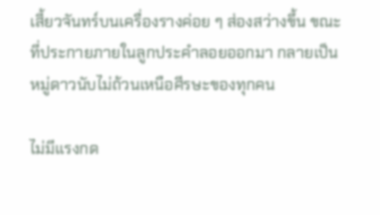เสี้ยวจันทร์บนเครื่องรางค่อย ๆ ส่องสว่างขึ้น ขณะที่ประกายภายในลูกประคำลอยออกมา กลายเป็นหมู่ดาวนับไม่ถ้วนเหนือศีรษะของทุกคน

ไม่มีแรงกด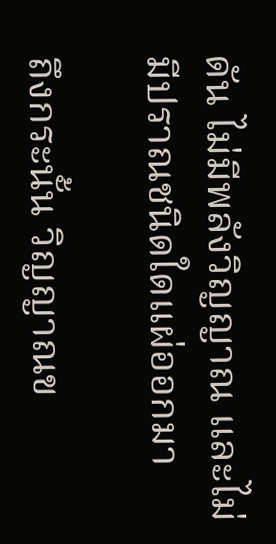ดัน ไม่มีพลังวิญญาณ และไม่มีปราณชนิดใดแผ่ออกมา

ถึงกระนั้น วิญญาณข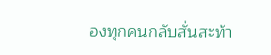องทุกคนกลับสั่นสะท้า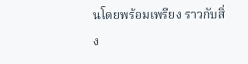นโดยพร้อมเพรียง ราวกับสิ่ง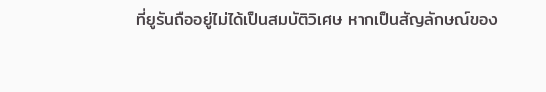ที่ยูรันถืออยู่ไม่ได้เป็นสมบัติวิเศษ หากเป็นสัญลักษณ์ของ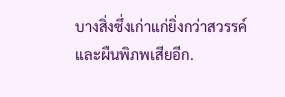บางสิ่งซึ่งเก่าแก่ยิ่งกว่าสวรรค์และผืนพิภพเสียอีก.